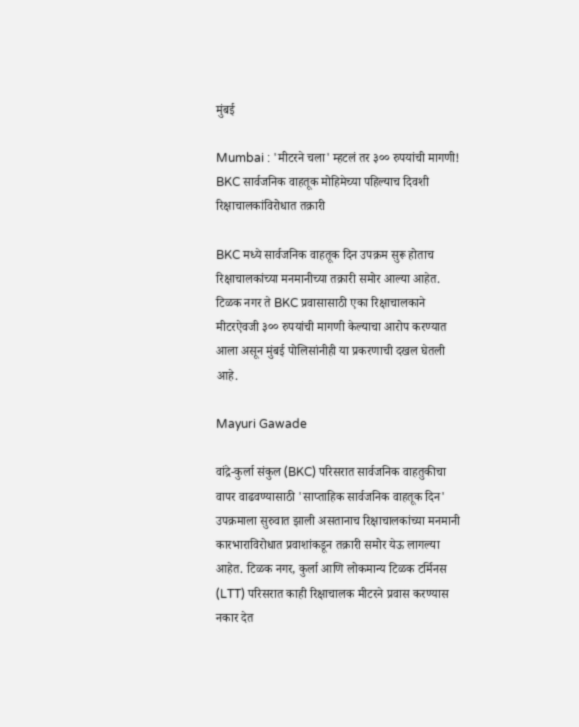मुंबई

Mumbai : 'मीटरने चला' म्हटलं तर ३०० रुपयांची मागणी! BKC सार्वजनिक वाहतूक मोहिमेच्या पहिल्याच दिवशी रिक्षाचालकांविरोधात तक्रारी

BKC मध्ये सार्वजनिक वाहतूक दिन उपक्रम सुरू होताच रिक्षाचालकांच्या मनमानीच्या तक्रारी समोर आल्या आहेत. टिळक नगर ते BKC प्रवासासाठी एका रिक्षाचालकाने मीटरऐवजी ३०० रुपयांची मागणी केल्याचा आरोप करण्यात आला असून मुंबई पोलिसांनीही या प्रकरणाची दखल घेतली आहे.

Mayuri Gawade

वांद्रे-कुर्ला संकुल (BKC) परिसरात सार्वजनिक वाहतुकीचा वापर वाढवण्यासाठी 'साप्ताहिक सार्वजनिक वाहतूक दिन' उपक्रमाला सुरुवात झाली असतानाच रिक्षाचालकांच्या मनमानी कारभाराविरोधात प्रवाशांकडून तक्रारी समोर येऊ लागल्या आहेत. टिळक नगर, कुर्ला आणि लोकमान्य टिळक टर्मिनस (LTT) परिसरात काही रिक्षाचालक मीटरने प्रवास करण्यास नकार देत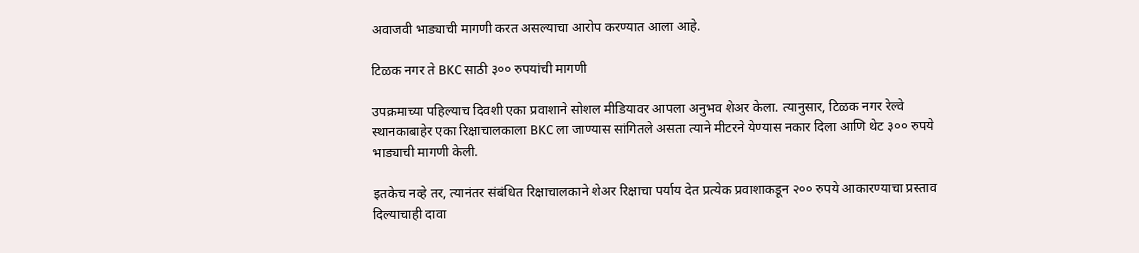अवाजवी भाड्याची मागणी करत असल्याचा आरोप करण्यात आला आहे.

टिळक नगर ते BKC साठी ३०० रुपयांची मागणी

उपक्रमाच्या पहिल्याच दिवशी एका प्रवाशाने सोशल मीडियावर आपला अनुभव शेअर केला. त्यानुसार, टिळक नगर रेल्वे स्थानकाबाहेर एका रिक्षाचालकाला BKC ला जाण्यास सांगितले असता त्याने मीटरने येण्यास नकार दिला आणि थेट ३०० रुपये भाड्याची मागणी केली.

इतकेच नव्हे तर, त्यानंतर संबंधित रिक्षाचालकाने शेअर रिक्षाचा पर्याय देत प्रत्येक प्रवाशाकडून २०० रुपये आकारण्याचा प्रस्ताव दिल्याचाही दावा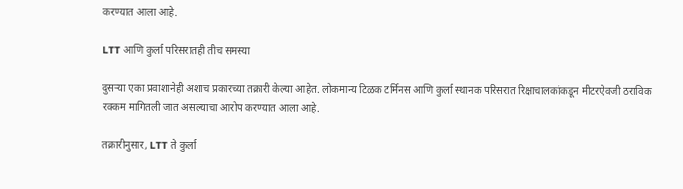करण्यात आला आहे.

LTT आणि कुर्ला परिसरातही तीच समस्या

दुसऱ्या एका प्रवाशानेही अशाच प्रकारच्या तक्रारी केल्या आहेत. लोकमान्य टिळक टर्मिनस आणि कुर्ला स्थानक परिसरात रिक्षाचालकांकडून मीटरऐवजी ठराविक रक्कम मागितली जात असल्याचा आरोप करण्यात आला आहे.

तक्रारीनुसार, LTT ते कुर्ला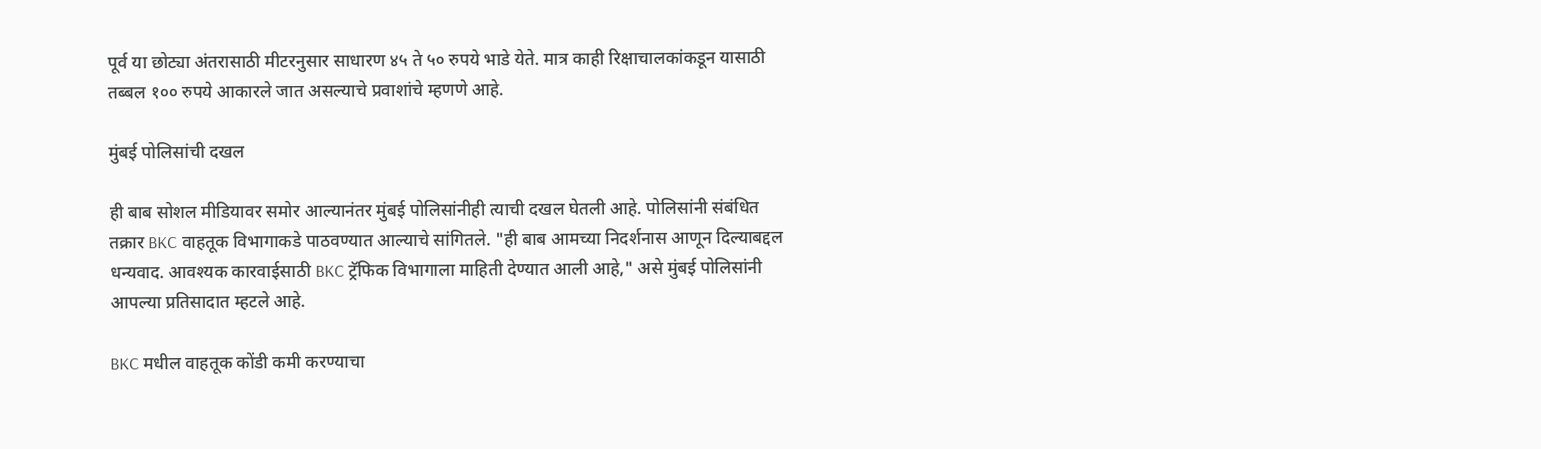पूर्व या छोट्या अंतरासाठी मीटरनुसार साधारण ४५ ते ५० रुपये भाडे येते. मात्र काही रिक्षाचालकांकडून यासाठी तब्बल १०० रुपये आकारले जात असल्याचे प्रवाशांचे म्हणणे आहे.

मुंबई पोलिसांची दखल

ही बाब सोशल मीडियावर समोर आल्यानंतर मुंबई पोलिसांनीही त्याची दखल घेतली आहे. पोलिसांनी संबंधित तक्रार BKC वाहतूक विभागाकडे पाठवण्यात आल्याचे सांगितले. "ही बाब आमच्या निदर्शनास आणून दिल्याबद्दल धन्यवाद. आवश्यक कारवाईसाठी BKC ट्रॅफिक विभागाला माहिती देण्यात आली आहे," असे मुंबई पोलिसांनी आपल्या प्रतिसादात म्हटले आहे.

BKC मधील वाहतूक कोंडी कमी करण्याचा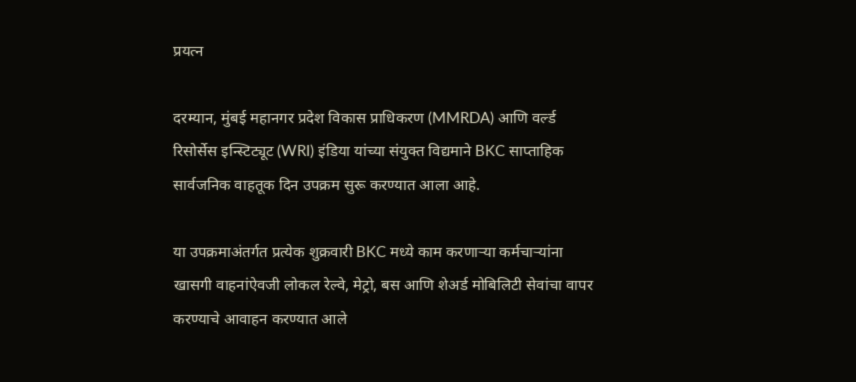प्रयत्न

दरम्यान, मुंबई महानगर प्रदेश विकास प्राधिकरण (MMRDA) आणि वर्ल्ड रिसोर्सेस इन्स्टिट्यूट (WRI) इंडिया यांच्या संयुक्त विद्यमाने BKC साप्ताहिक सार्वजनिक वाहतूक दिन उपक्रम सुरू करण्यात आला आहे.

या उपक्रमाअंतर्गत प्रत्येक शुक्रवारी BKC मध्ये काम करणाऱ्या कर्मचाऱ्यांना खासगी वाहनांऐवजी लोकल रेल्वे, मेट्रो, बस आणि शेअर्ड मोबिलिटी सेवांचा वापर करण्याचे आवाहन करण्यात आले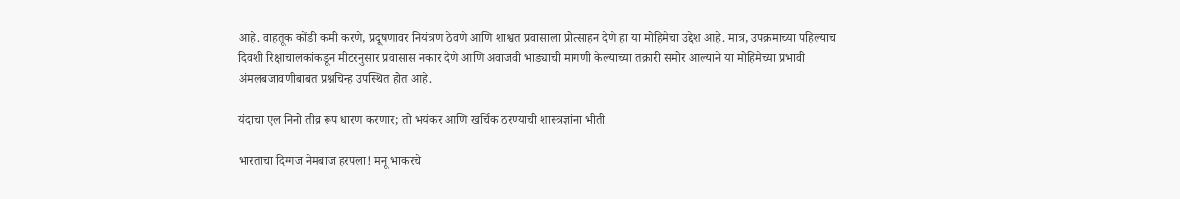आहे. वाहतूक कोंडी कमी करणे, प्रदूषणावर नियंत्रण ठेवणे आणि शाश्वत प्रवासाला प्रोत्साहन देणे हा या मोहिमेचा उद्देश आहे. मात्र, उपक्रमाच्या पहिल्याच दिवशी रिक्षाचालकांकडून मीटरनुसार प्रवासास नकार देणे आणि अवाजवी भाड्याची मागणी केल्याच्या तक्रारी समोर आल्याने या मोहिमेच्या प्रभावी अंमलबजावणीबाबत प्रश्नचिन्ह उपस्थित होत आहे.

यंदाचा एल निनो तीव्र रूप धारण करणार; तो भयंकर आणि खर्चिक ठरण्याची शास्त्रज्ञांना भीती

भारताचा दिग्गज नेमबाज हरपला! मनू भाकरचे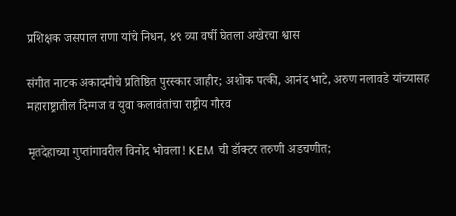प्रशिक्षक जसपाल राणा यांचे निधन, ४९ व्या वर्षी घेतला अखेरचा श्वास

संगीत नाटक अकादमीचे प्रतिष्ठित पुरस्कार जाहीर; अशोक पत्की, आनंद भाटे, अरुण नलावडे यांच्यासह महाराष्ट्रातील दिग्गज व युवा कलावंतांचा राष्ट्रीय गौरव

मृतदेहाच्या गुप्तांगावरील विनोद भोवला! KEM ची डॉक्टर तरुणी अडचणीत;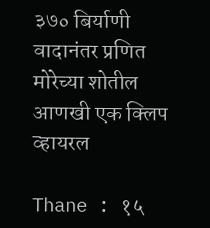३७० बिर्याणी वादानंतर प्रणित मोरेच्या शोतील आणखी एक क्लिप व्हायरल

Thane : १५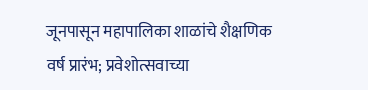जूनपासून महापालिका शाळांचे शैक्षणिक वर्ष प्रारंभ; प्रवेशोत्सवाच्या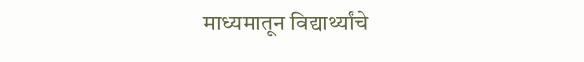माध्यमातून विद्यार्थ्यांचे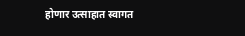होणार उत्साहात स्वागत